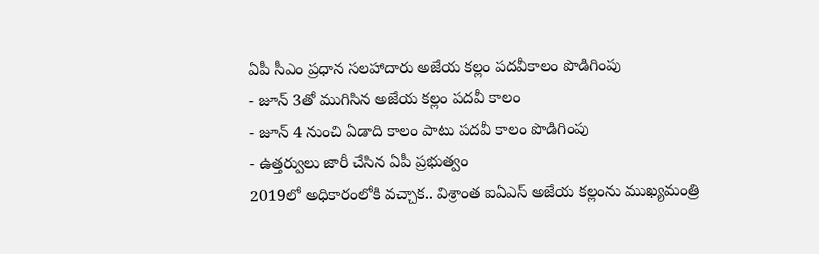ఏపీ సీఎం ప్రధాన సలహాదారు అజేయ కల్లం పదవీకాలం పొడిగింపు
- జూన్ 3తో ముగిసిన అజేయ కల్లం పదవీ కాలం
- జూన్ 4 నుంచి ఏడాది కాలం పాటు పదవీ కాలం పొడిగింపు
- ఉత్తర్వులు జారీ చేసిన ఏపీ ప్రభుత్వం
2019లో అధికారంలోకి వచ్చాక.. విశ్రాంత ఐఏఎస్ అజేయ కల్లంను ముఖ్యమంత్రి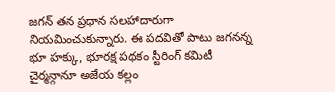జగన్ తన ప్రధాన సలహాదారుగా నియమించుకున్నారు. ఈ పదవితో పాటు జగనన్న భూ హక్కు, భూరక్ష పథకం స్టీరింగ్ కమిటీ చైర్మన్గానూ అజేయ కల్లం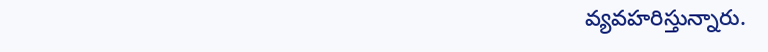వ్యవహరిస్తున్నారు.